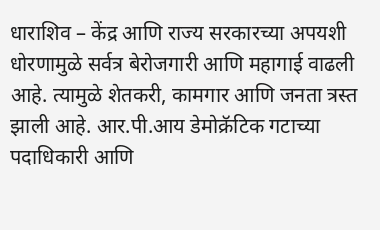धाराशिव – केंद्र आणि राज्य सरकारच्या अपयशी धोरणामुळे सर्वत्र बेरोजगारी आणि महागाई वाढली आहे. त्यामुळे शेतकरी, कामगार आणि जनता त्रस्त झाली आहे. आर.पी.आय डेमोक्रॅटिक गटाच्या पदाधिकारी आणि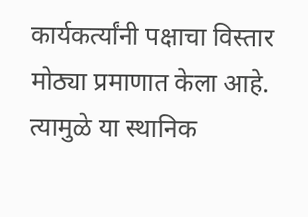कार्यकर्त्यांनी पक्षाचा विस्तार मोठ्या प्रमाणात केला आहे. त्यामुळे या स्थानिक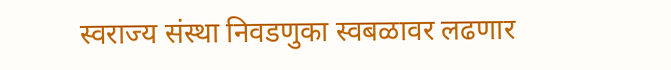स्वराज्य संस्था निवडणुका स्वबळावर लढणार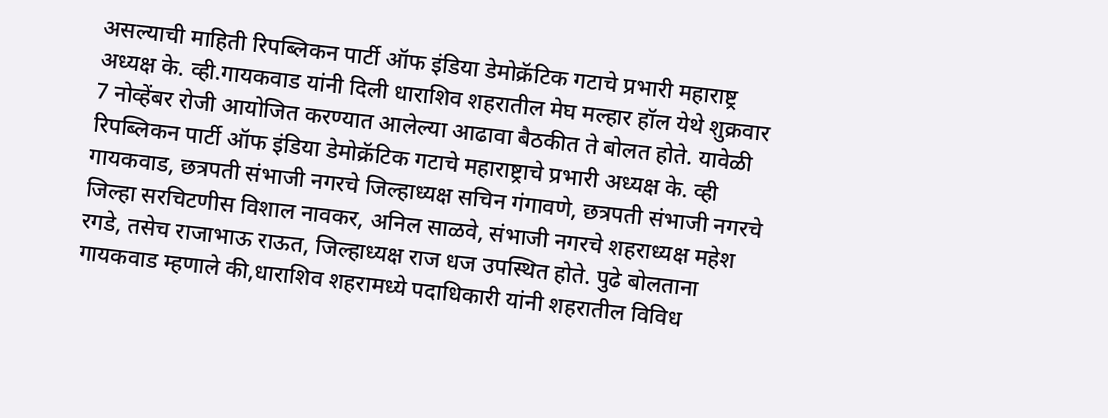असल्याची माहिती रिपब्लिकन पार्टी ऑफ इंडिया डेमोक्रॅटिक गटाचे प्रभारी महाराष्ट्र अध्यक्ष के. व्ही.गायकवाड यांनी दिली धाराशिव शहरातील मेघ मल्हार हॉल येथे शुक्रवार 7 नोव्हेंबर रोजी आयोजित करण्यात आलेल्या आढावा बैठकीत ते बोलत होते. यावेळी रिपब्लिकन पार्टी ऑफ इंडिया डेमोक्रॅटिक गटाचे महाराष्ट्राचे प्रभारी अध्यक्ष के. व्ही गायकवाड, छत्रपती संभाजी नगरचे जिल्हाध्यक्ष सचिन गंगावणे, छत्रपती संभाजी नगरचे जिल्हा सरचिटणीस विशाल नावकर, अनिल साळवे, संभाजी नगरचे शहराध्यक्ष महेश रगडे, तसेच राजाभाऊ राऊत, जिल्हाध्यक्ष राज धज उपस्थित होते. पुढे बोलताना गायकवाड म्हणाले की,धाराशिव शहरामध्ये पदाधिकारी यांनी शहरातील विविध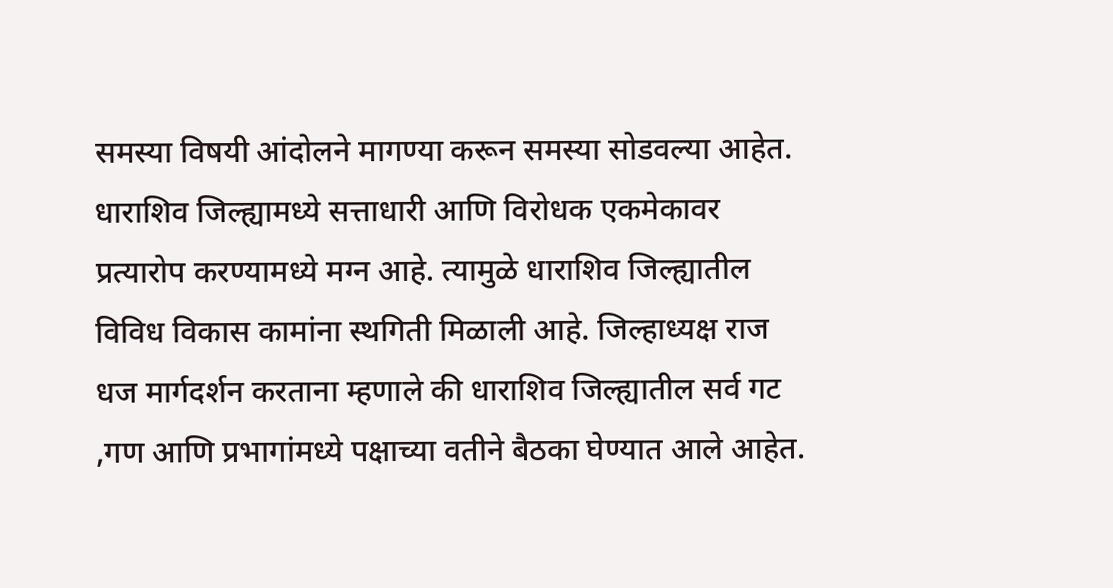समस्या विषयी आंदोलने मागण्या करून समस्या सोडवल्या आहेत. धाराशिव जिल्ह्यामध्ये सत्ताधारी आणि विरोधक एकमेकावर प्रत्यारोप करण्यामध्ये मग्न आहे. त्यामुळे धाराशिव जिल्ह्यातील विविध विकास कामांना स्थगिती मिळाली आहे. जिल्हाध्यक्ष राज धज मार्गदर्शन करताना म्हणाले की धाराशिव जिल्ह्यातील सर्व गट ,गण आणि प्रभागांमध्ये पक्षाच्या वतीने बैठका घेण्यात आले आहेत.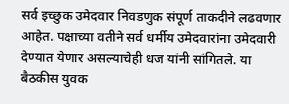सर्व इच्छुक उमेदवार निवडणुक संपूर्ण ताकदीने लढवणार आहेत. पक्षाच्या वतीने सर्व धर्मीय उमेदवारांना उमेदवारी देण्यात येणार असल्याचेही धज यांनी सांगितले. या बैठकीस युवक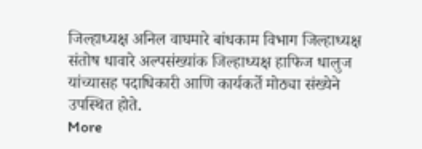जिल्हाध्यक्ष अनिल वाघमारे बांधकाम विभाग जिल्हाध्यक्ष संतोष धावारे अल्पसंख्यांक जिल्हाध्यक्ष हाफिज धालुज यांच्यासह पदाधिकारी आणि कार्यकर्ते मोठ्या संख्येने उपस्थित होते.
More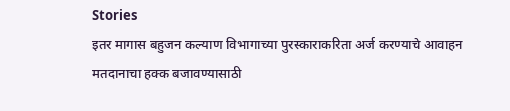Stories
इतर मागास बहुजन कल्याण विभागाच्या पुरस्काराकरिता अर्ज करण्याचे आवाहन
मतदानाचा हक्क बजावण्यासाठी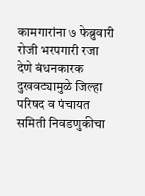कामगारांना ७ फेब्रुवारी रोजी भरपगारी रजा देणे बंधनकारक
दुखवट्यामुळे जिल्हा परिषद व पंचायत समिती निवडणुकीचा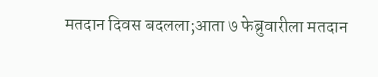मतदान दिवस बदलला;आता ७ फेब्रुवारीला मतदान